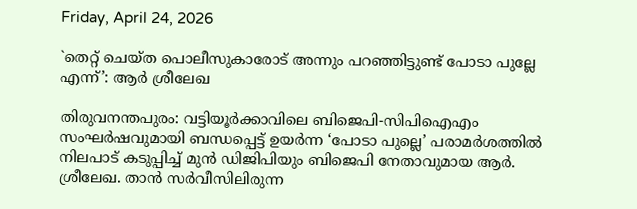Friday, April 24, 2026

`തെറ്റ് ചെയ്ത പൊലീസുകാരോട് അന്നും പറഞ്ഞിട്ടുണ്ട് പോടാ പുല്ലേ എന്ന്’: ആര്‍ ശ്രീലേഖ

തിരുവനന്തപുരം: വട്ടിയൂര്‍ക്കാവിലെ ബിജെപി-സിപിഐഎം സംഘര്‍ഷവുമായി ബന്ധപ്പെട്ട് ഉയര്‍ന്ന ‘പോടാ പുല്ലെ’ പരാമര്‍ശത്തില്‍ നിലപാട് കടുപ്പിച്ച് മുന്‍ ഡിജിപിയും ബിജെപി നേതാവുമായ ആര്‍. ശ്രീലേഖ. താന്‍ സര്‍വീസിലിരുന്ന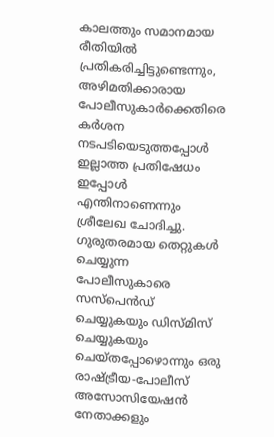കാലത്തും സമാനമായ രീതിയില്‍ പ്രതികരിച്ചിട്ടുണ്ടെന്നും, അഴിമതിക്കാരായ പോലീസുകാര്‍ക്കെതിരെ കര്‍ശന നടപടിയെടുത്തപ്പോള്‍ ഇല്ലാത്ത പ്രതിഷേധം ഇപ്പോള്‍ എന്തിനാണെന്നും ശ്രീലേഖ ചോദിച്ചു. ഗുരുതരമായ തെറ്റുകള്‍ ചെയ്യുന്ന പോലീസുകാരെ സസ്‌പെന്‍ഡ് ചെയ്യുകയും ഡിസ്മിസ് ചെയ്യുകയും ചെയ്തപ്പോഴൊന്നും ഒരു രാഷ്ട്രീയ-പോലീസ് അസോസിയേഷന്‍ നേതാക്കളും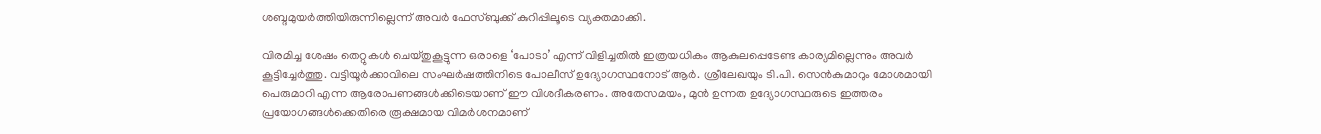ശബ്ദമുയര്‍ത്തിയിരുന്നില്ലെന്ന് അവര്‍ ഫേസ്ബുക്ക് കുറിപ്പിലൂടെ വ്യക്തമാക്കി.

വിരമിച്ച ശേഷം തെറ്റുകള്‍ ചെയ്തുകൂട്ടുന്ന ഒരാളെ ‘പോടാ’ എന്ന് വിളിച്ചതില്‍ ഇത്രയധികം ആകുലപ്പെടേണ്ട കാര്യമില്ലെന്നും അവര്‍ കൂട്ടിച്ചേര്‍ത്തു. വട്ടിയൂര്‍ക്കാവിലെ സംഘര്‍ഷത്തിനിടെ പോലീസ് ഉദ്യോഗസ്ഥനോട് ആര്‍. ശ്രീലേഖയും ടി.പി. സെന്‍കുമാറും മോശമായി പെരുമാറി എന്ന ആരോപണങ്ങള്‍ക്കിടെയാണ് ഈ വിശദീകരണം. അതേസമയം, മുന്‍ ഉന്നത ഉദ്യോഗസ്ഥരുടെ ഇത്തരം പ്രയോഗങ്ങള്‍ക്കെതിരെ രൂക്ഷമായ വിമര്‍ശനമാണ്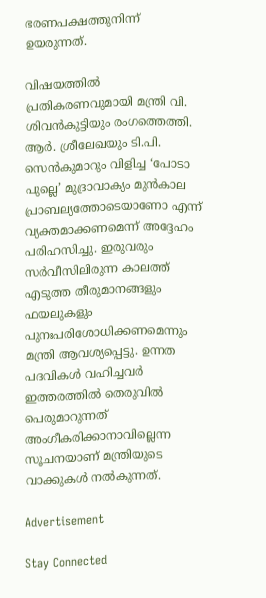ഭരണപക്ഷത്തുനിന്ന് ഉയരുന്നത്.

വിഷയത്തില്‍ പ്രതികരണവുമായി മന്ത്രി വി. ശിവന്‍കുട്ടിയും രംഗത്തെത്തി. ആര്‍. ശ്രീലേഖയും ടി.പി. സെന്‍കുമാറും വിളിച്ച ‘പോടാ പുല്ലെ’ മുദ്രാവാക്യം മുന്‍കാല പ്രാബല്യത്തോടെയാണോ എന്ന് വ്യക്തമാക്കണമെന്ന് അദ്ദേഹം പരിഹസിച്ചു. ഇരുവരും സര്‍വീസിലിരുന്ന കാലത്ത് എടുത്ത തീരുമാനങ്ങളും ഫയലുകളും പുനഃപരിശോധിക്കണമെന്നും മന്ത്രി ആവശ്യപ്പെട്ടു. ഉന്നത പദവികള്‍ വഹിച്ചവര്‍ ഇത്തരത്തില്‍ തെരുവില്‍ പെരുമാറുന്നത് അംഗീകരിക്കാനാവില്ലെന്ന സൂചനയാണ് മന്ത്രിയുടെ വാക്കുകള്‍ നല്‍കുന്നത്.

Advertisement

Stay Connected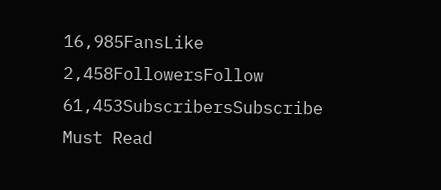16,985FansLike
2,458FollowersFollow
61,453SubscribersSubscribe
Must Read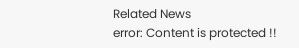Related News
error: Content is protected !!